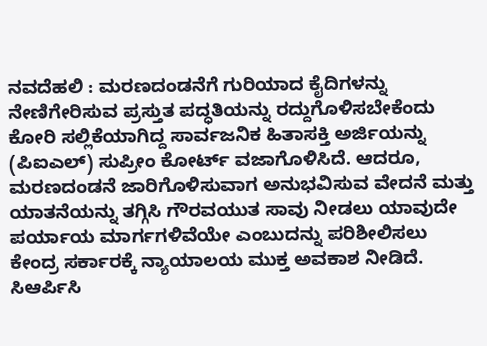ನವದೆಹಲಿ : ಮರಣದಂಡನೆಗೆ ಗುರಿಯಾದ ಕೈದಿಗಳನ್ನು ನೇಣಿಗೇರಿಸುವ ಪ್ರಸ್ತುತ ಪದ್ಧತಿಯನ್ನು ರದ್ದುಗೊಳಿಸಬೇಕೆಂದು ಕೋರಿ ಸಲ್ಲಿಕೆಯಾಗಿದ್ದ ಸಾರ್ವಜನಿಕ ಹಿತಾಸಕ್ತಿ ಅರ್ಜಿಯನ್ನು (ಪಿಐಎಲ್) ಸುಪ್ರೀಂ ಕೋರ್ಟ್ ವಜಾಗೊಳಿಸಿದೆ. ಆದರೂ, ಮರಣದಂಡನೆ ಜಾರಿಗೊಳಿಸುವಾಗ ಅನುಭವಿಸುವ ವೇದನೆ ಮತ್ತು ಯಾತನೆಯನ್ನು ತಗ್ಗಿಸಿ ಗೌರವಯುತ ಸಾವು ನೀಡಲು ಯಾವುದೇ ಪರ್ಯಾಯ ಮಾರ್ಗಗಳಿವೆಯೇ ಎಂಬುದನ್ನು ಪರಿಶೀಲಿಸಲು ಕೇಂದ್ರ ಸರ್ಕಾರಕ್ಕೆ ನ್ಯಾಯಾಲಯ ಮುಕ್ತ ಅವಕಾಶ ನೀಡಿದೆ.
ಸಿಆರ್ಪಿಸಿ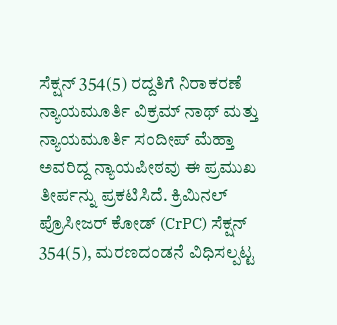ಸೆಕ್ಷನ್ 354(5) ರದ್ದತಿಗೆ ನಿರಾಕರಣೆ
ನ್ಯಾಯಮೂರ್ತಿ ವಿಕ್ರಮ್ ನಾಥ್ ಮತ್ತು ನ್ಯಾಯಮೂರ್ತಿ ಸಂದೀಪ್ ಮೆಹ್ತಾ ಅವರಿದ್ದ ನ್ಯಾಯಪೀಠವು ಈ ಪ್ರಮುಖ ತೀರ್ಪನ್ನು ಪ್ರಕಟಿಸಿದೆ. ಕ್ರಿಮಿನಲ್ ಪ್ರೊಸೀಜರ್ ಕೋಡ್ (CrPC) ಸೆಕ್ಷನ್ 354(5), ಮರಣದಂಡನೆ ವಿಧಿಸಲ್ಪಟ್ಟ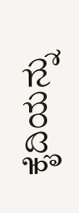ಕೈದಿಯನ್ನು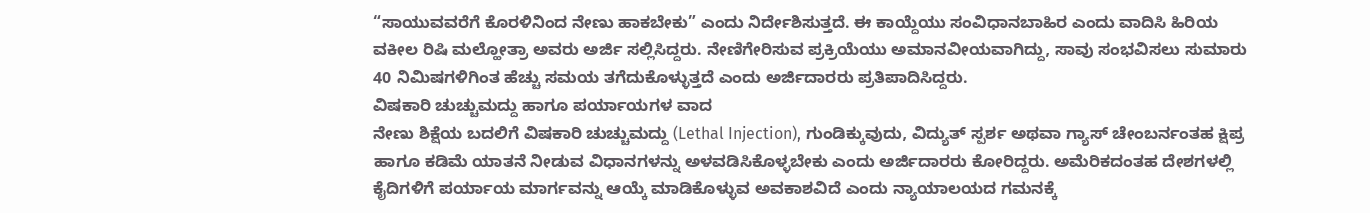“ಸಾಯುವವರೆಗೆ ಕೊರಳಿನಿಂದ ನೇಣು ಹಾಕಬೇಕು” ಎಂದು ನಿರ್ದೇಶಿಸುತ್ತದೆ. ಈ ಕಾಯ್ದೆಯು ಸಂವಿಧಾನಬಾಹಿರ ಎಂದು ವಾದಿಸಿ ಹಿರಿಯ ವಕೀಲ ರಿಷಿ ಮಲ್ಹೋತ್ರಾ ಅವರು ಅರ್ಜಿ ಸಲ್ಲಿಸಿದ್ದರು. ನೇಣಿಗೇರಿಸುವ ಪ್ರಕ್ರಿಯೆಯು ಅಮಾನವೀಯವಾಗಿದ್ದು, ಸಾವು ಸಂಭವಿಸಲು ಸುಮಾರು 40 ನಿಮಿಷಗಳಿಗಿಂತ ಹೆಚ್ಚು ಸಮಯ ತಗೆದುಕೊಳ್ಳುತ್ತದೆ ಎಂದು ಅರ್ಜಿದಾರರು ಪ್ರತಿಪಾದಿಸಿದ್ದರು.
ವಿಷಕಾರಿ ಚುಚ್ಚುಮದ್ದು ಹಾಗೂ ಪರ್ಯಾಯಗಳ ವಾದ
ನೇಣು ಶಿಕ್ಷೆಯ ಬದಲಿಗೆ ವಿಷಕಾರಿ ಚುಚ್ಚುಮದ್ದು (Lethal Injection), ಗುಂಡಿಕ್ಕುವುದು, ವಿದ್ಯುತ್ ಸ್ಪರ್ಶ ಅಥವಾ ಗ್ಯಾಸ್ ಚೇಂಬರ್ನಂತಹ ಕ್ಷಿಪ್ರ ಹಾಗೂ ಕಡಿಮೆ ಯಾತನೆ ನೀಡುವ ವಿಧಾನಗಳನ್ನು ಅಳವಡಿಸಿಕೊಳ್ಳಬೇಕು ಎಂದು ಅರ್ಜಿದಾರರು ಕೋರಿದ್ದರು. ಅಮೆರಿಕದಂತಹ ದೇಶಗಳಲ್ಲಿ ಕೈದಿಗಳಿಗೆ ಪರ್ಯಾಯ ಮಾರ್ಗವನ್ನು ಆಯ್ಕೆ ಮಾಡಿಕೊಳ್ಳುವ ಅವಕಾಶವಿದೆ ಎಂದು ನ್ಯಾಯಾಲಯದ ಗಮನಕ್ಕೆ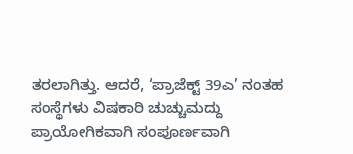ತರಲಾಗಿತ್ತು. ಆದರೆ, ‘ಪ್ರಾಜೆಕ್ಟ್ 39ಎ’ ನಂತಹ ಸಂಸ್ಥೆಗಳು ವಿಷಕಾರಿ ಚುಚ್ಚುಮದ್ದು ಪ್ರಾಯೋಗಿಕವಾಗಿ ಸಂಪೂರ್ಣವಾಗಿ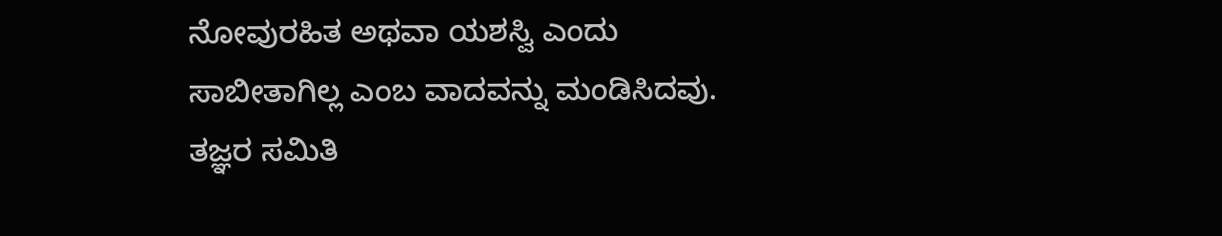ನೋವುರಹಿತ ಅಥವಾ ಯಶಸ್ವಿ ಎಂದು ಸಾಬೀತಾಗಿಲ್ಲ ಎಂಬ ವಾದವನ್ನು ಮಂಡಿಸಿದವು.
ತಜ್ಞರ ಸಮಿತಿ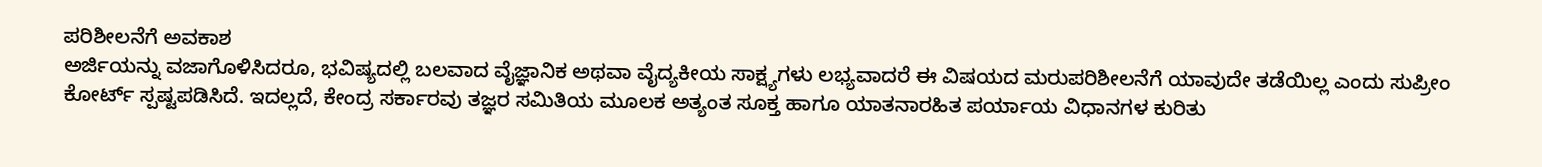ಪರಿಶೀಲನೆಗೆ ಅವಕಾಶ
ಅರ್ಜಿಯನ್ನು ವಜಾಗೊಳಿಸಿದರೂ, ಭವಿಷ್ಯದಲ್ಲಿ ಬಲವಾದ ವೈಜ್ಞಾನಿಕ ಅಥವಾ ವೈದ್ಯಕೀಯ ಸಾಕ್ಷ್ಯಗಳು ಲಭ್ಯವಾದರೆ ಈ ವಿಷಯದ ಮರುಪರಿಶೀಲನೆಗೆ ಯಾವುದೇ ತಡೆಯಿಲ್ಲ ಎಂದು ಸುಪ್ರೀಂ ಕೋರ್ಟ್ ಸ್ಪಷ್ಟಪಡಿಸಿದೆ. ಇದಲ್ಲದೆ, ಕೇಂದ್ರ ಸರ್ಕಾರವು ತಜ್ಞರ ಸಮಿತಿಯ ಮೂಲಕ ಅತ್ಯಂತ ಸೂಕ್ತ ಹಾಗೂ ಯಾತನಾರಹಿತ ಪರ್ಯಾಯ ವಿಧಾನಗಳ ಕುರಿತು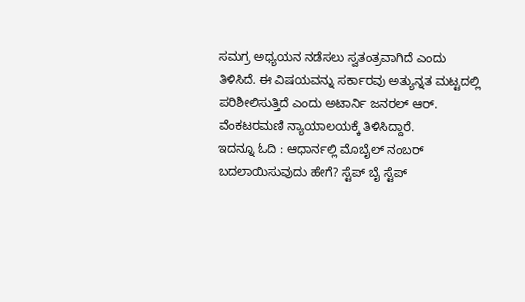ಸಮಗ್ರ ಅಧ್ಯಯನ ನಡೆಸಲು ಸ್ವತಂತ್ರವಾಗಿದೆ ಎಂದು ತಿಳಿಸಿದೆ. ಈ ವಿಷಯವನ್ನು ಸರ್ಕಾರವು ಅತ್ಯುನ್ನತ ಮಟ್ಟದಲ್ಲಿ ಪರಿಶೀಲಿಸುತ್ತಿದೆ ಎಂದು ಅಟಾರ್ನಿ ಜನರಲ್ ಆರ್. ವೆಂಕಟರಮಣಿ ನ್ಯಾಯಾಲಯಕ್ಕೆ ತಿಳಿಸಿದ್ದಾರೆ.
ಇದನ್ನೂ ಓದಿ : ಆಧಾರ್ನಲ್ಲಿ ಮೊಬೈಲ್ ನಂಬರ್ ಬದಲಾಯಿಸುವುದು ಹೇಗೆ? ಸ್ಟೆಪ್ ಬೈ ಸ್ಟೆಪ್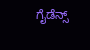ಗೈಡೆನ್ಸ್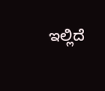ಇಲ್ಲಿದೆ